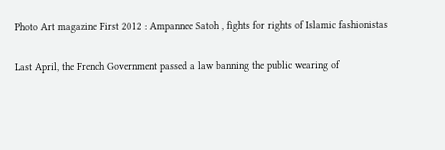Photo Art magazine First 2012 : Ampannee Satoh , fights for rights of Islamic fashionistas

Last April, the French Government passed a law banning the public wearing of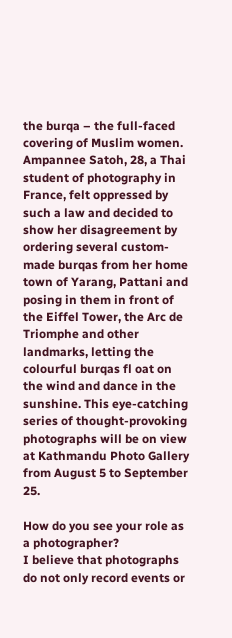the burqa – the full-faced covering of Muslim women. Ampannee Satoh, 28, a Thai student of photography in France, felt oppressed by such a law and decided to show her disagreement by ordering several custom-made burqas from her home town of Yarang, Pattani and posing in them in front of the Eiffel Tower, the Arc de Triomphe and other landmarks, letting the colourful burqas fl oat on the wind and dance in the sunshine. This eye-catching series of thought-provoking photographs will be on view at Kathmandu Photo Gallery from August 5 to September 25.

How do you see your role as a photographer?
I believe that photographs do not only record events or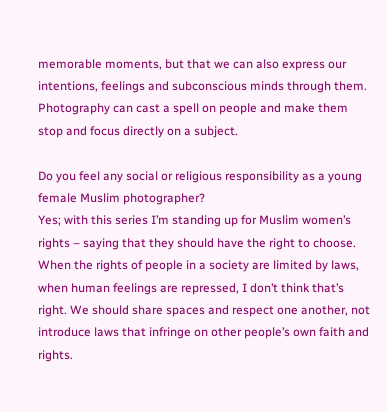memorable moments, but that we can also express our intentions, feelings and subconscious minds through them. Photography can cast a spell on people and make them stop and focus directly on a subject.

Do you feel any social or religious responsibility as a young female Muslim photographer?
Yes; with this series I’m standing up for Muslim women’s rights – saying that they should have the right to choose. When the rights of people in a society are limited by laws, when human feelings are repressed, I don’t think that’s right. We should share spaces and respect one another, not introduce laws that infringe on other people’s own faith and rights.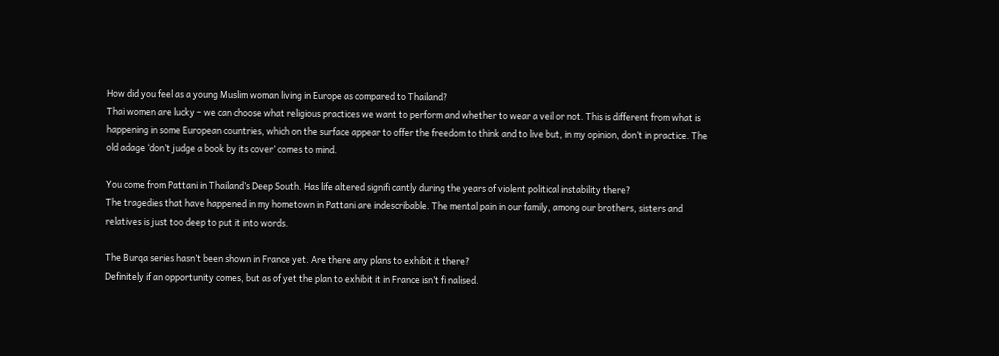How did you feel as a young Muslim woman living in Europe as compared to Thailand?
Thai women are lucky – we can choose what religious practices we want to perform and whether to wear a veil or not. This is different from what is happening in some European countries, which on the surface appear to offer the freedom to think and to live but, in my opinion, don’t in practice. The old adage ‘don’t judge a book by its cover’ comes to mind.

You come from Pattani in Thailand’s Deep South. Has life altered signifi cantly during the years of violent political instability there?
The tragedies that have happened in my hometown in Pattani are indescribable. The mental pain in our family, among our brothers, sisters and relatives is just too deep to put it into words.

The Burqa series hasn’t been shown in France yet. Are there any plans to exhibit it there?
Definitely if an opportunity comes, but as of yet the plan to exhibit it in France isn’t fi nalised.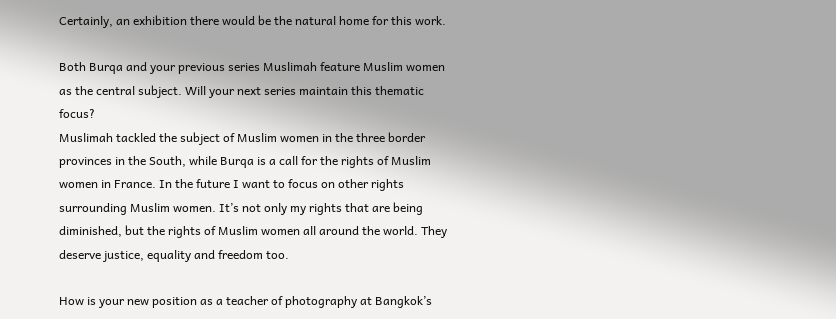Certainly, an exhibition there would be the natural home for this work.

Both Burqa and your previous series Muslimah feature Muslim women as the central subject. Will your next series maintain this thematic focus?
Muslimah tackled the subject of Muslim women in the three border provinces in the South, while Burqa is a call for the rights of Muslim women in France. In the future I want to focus on other rights surrounding Muslim women. It’s not only my rights that are being diminished, but the rights of Muslim women all around the world. They deserve justice, equality and freedom too.

How is your new position as a teacher of photography at Bangkok’s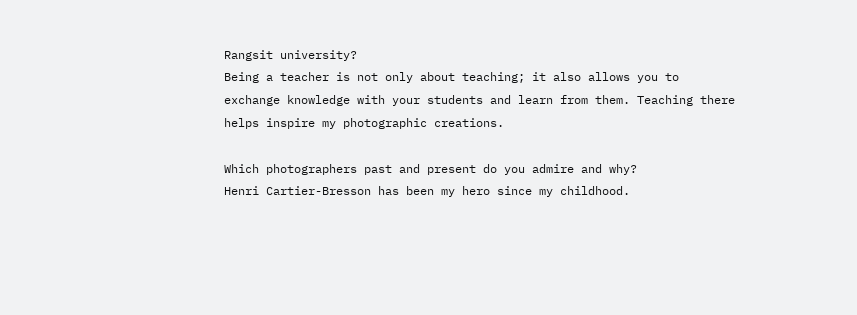Rangsit university?
Being a teacher is not only about teaching; it also allows you to exchange knowledge with your students and learn from them. Teaching there helps inspire my photographic creations.

Which photographers past and present do you admire and why?
Henri Cartier-Bresson has been my hero since my childhood.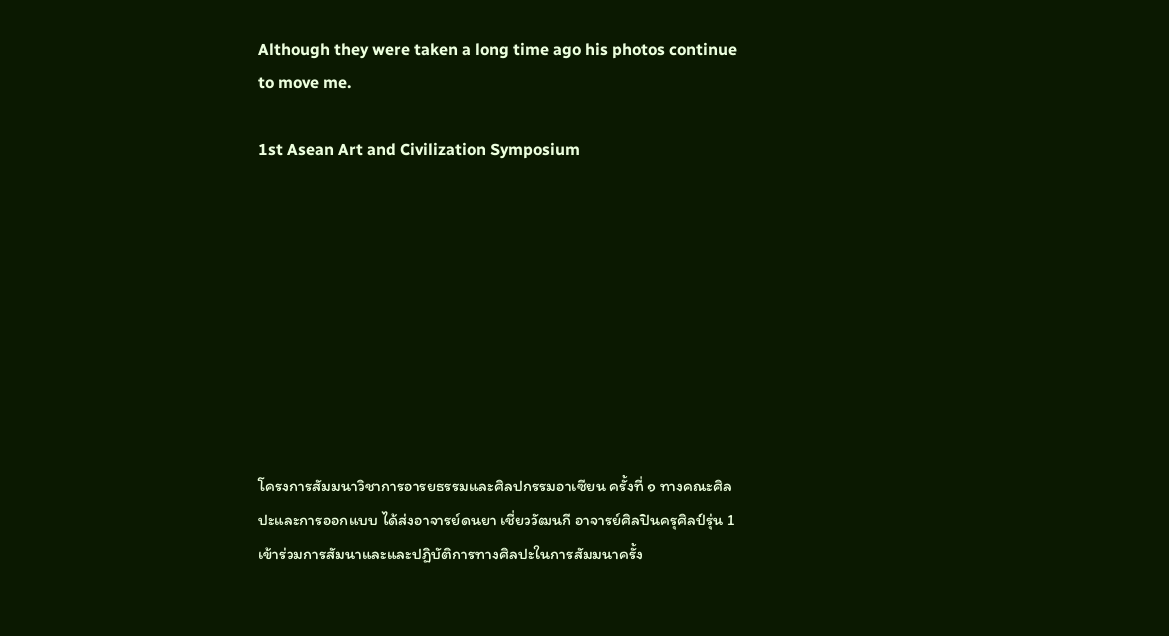Although they were taken a long time ago his photos continue to move me.

1st Asean Art and Civilization Symposium









โครงการสัมมนาวิชาการอารยธรรมและศิลปกรรมอาเซียน ครั้งที่ ๑ ทางคณะศิลปะและการออกแบบ ได้ส่งอาจารย์ดนยา เชี่ยววัฒนกี อาจารย์ศิลปินครุศิลป์รุ่น 1 เข้าร่วมการสัมนาและและปฏิบัติการทางศิลปะในการสัมมนาครั้ง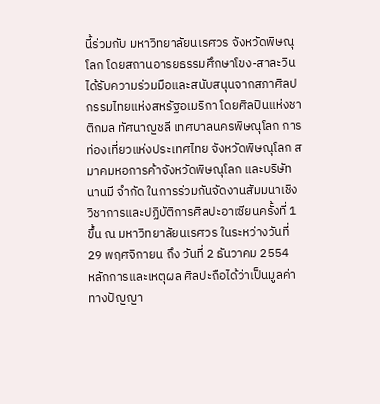นี้ร่วมกับ มหาวิทยาลัยนเรศวร จังหวัดพิษณุโลก โดยสถานอารยธรรมศึกษาโขง-สาละวิน ได้รับความร่วมมือและสนับสนุนจากสภาศิลปกรรมไทยแห่งสหรัฐอเมริกา โดยศิลปินแห่งชาติกมล ทัศนาญชลี เทศบาลนครพิษณุโลก การท่องเที่ยวแห่งประเทศไทย จังหวัดพิษณุโลก สมาคมหอการค้าจังหวัดพิษณุโลก และบริษัทนานมี จำกัด ในการร่วมกันจัดงานสัมมนาเชิงวิชาการและปฏิบัติการศิลปะอาเซียนครั้งที่ 1 ขึ้น ณ มหาวิทยาลัยนเรศวร ในระหว่างวันที่ 29 พฤศจิกายน ถึง วันที่ 2 ธันวาคม 2554
หลักการและเหตุผล ศิลปะถือได้ว่าเป็นมูลค่าทางปัญญา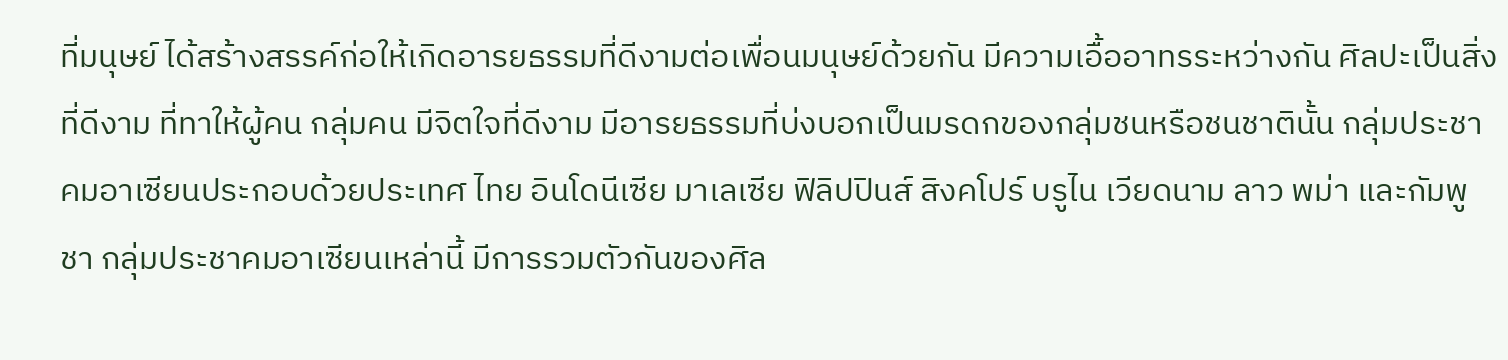ที่มนุษย์ ได้สร้างสรรค์ก่อให้เกิดอารยธรรมที่ดีงามต่อเพื่อนมนุษย์ด้วยกัน มีความเอื้ออาทรระหว่างกัน ศิลปะเป็นสิ่งที่ดีงาม ที่ทาให้ผู้คน กลุ่มคน มีจิตใจที่ดีงาม มีอารยธรรมที่บ่งบอกเป็นมรดกของกลุ่มชนหรือชนชาตินั้น กลุ่มประชาคมอาเซียนประกอบด้วยประเทศ ไทย อินโดนีเซีย มาเลเซีย ฟิลิปปินส์ สิงคโปร์ บรูไน เวียดนาม ลาว พม่า และกัมพูชา กลุ่มประชาคมอาเซียนเหล่านี้ มีการรวมตัวกันของศิล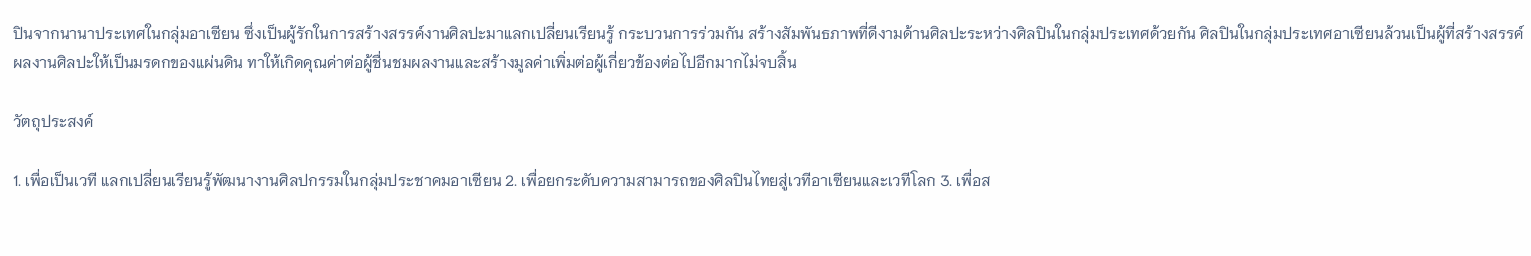ปินจากนานาประเทศในกลุ่มอาเซียน ซึ่งเป็นผู้รักในการสร้างสรรค์งานศิลปะมาแลกเปลี่ยนเรียนรู้ กระบวนการร่วมกัน สร้างสัมพันธภาพที่ดีงามด้านศิลปะระหว่างศิลปินในกลุ่มประเทศด้วยกัน ศิลปินในกลุ่มประเทศอาเซียนล้วนเป็นผู้ที่สร้างสรรค์ผลงานศิลปะให้เป็นมรดกของแผ่นดิน ทาให้เกิดคุณค่าต่อผู้ชื่นชมผลงานและสร้างมูลค่าเพิ่มต่อผู้เกี่ยวข้องต่อไปอีกมากไม่จบสิ้น

วัตถุประสงค์

1. เพื่อเป็นเวที แลกเปลี่ยนเรียนรู้พัฒนางานศิลปกรรมในกลุ่มประชาคมอาเซียน 2. เพื่อยกระดับความสามารถของศิลปินไทยสู่เวทีอาเซียนและเวทีโลก 3. เพื่อส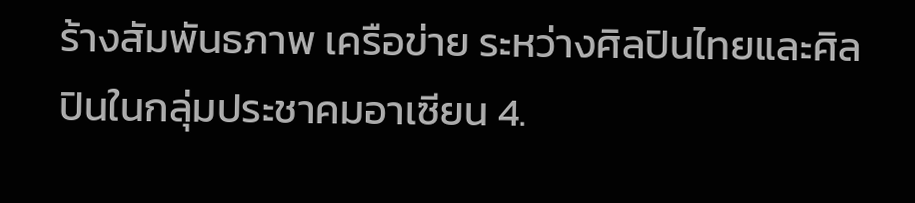ร้างสัมพันธภาพ เครือข่าย ระหว่างศิลปินไทยและศิลปินในกลุ่มประชาคมอาเซียน 4.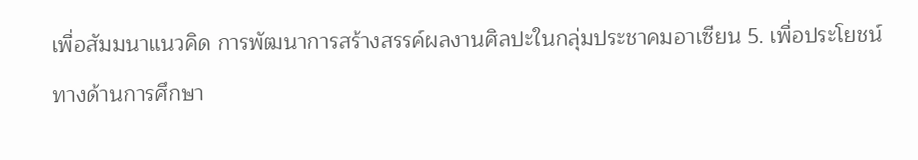เพื่อสัมมนาแนวคิด การพัฒนาการสร้างสรรค์ผลงานศิลปะในกลุ่มประชาคมอาเซียน 5. เพื่อประโยชน์ทางด้านการศึกษา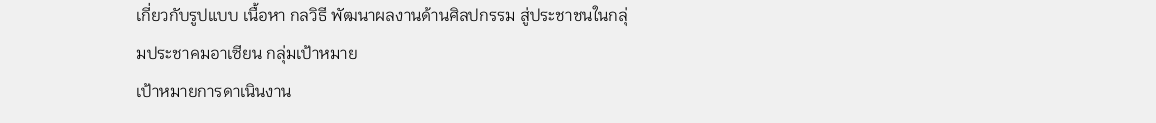เกี่ยวกับรูปแบบ เนื้อหา กลวิธี พัฒนาผลงานด้านศิลปกรรม สู่ประชาชนในกลุ่มประชาคมอาเซียน กลุ่มเป้าหมาย
เป้าหมายการดาเนินงาน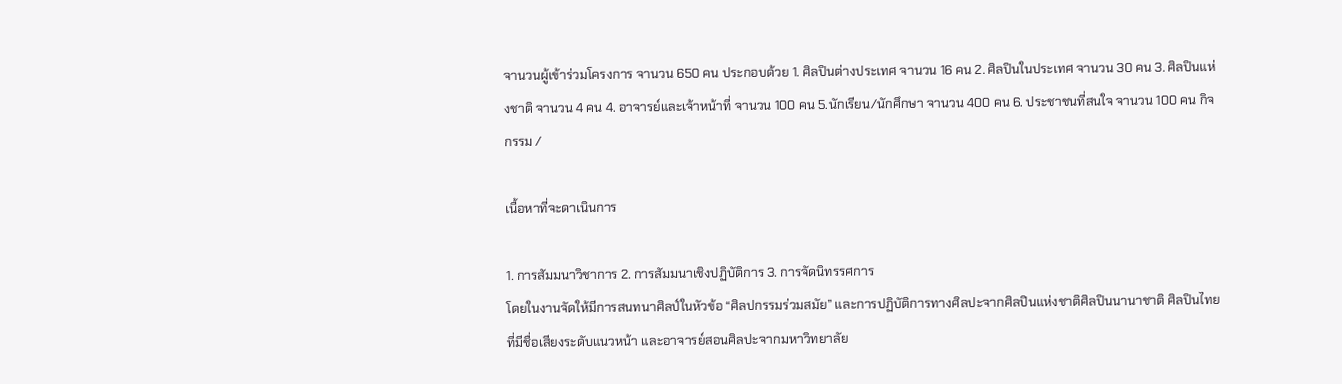จานวนผู้เข้าร่วมโครงการ จานวน 650 คน ประกอบด้วย 1. ศิลปินต่างประเทศ จานวน 16 คน 2. ศิลปินในประเทศ จานวน 30 คน 3. ศิลปินแห่งชาติ จานวน 4 คน 4. อาจารย์และเจ้าหน้าที่ จานวน 100 คน 5.นักเรียน/นักศึกษา จานวน 400 คน 6. ประชาชนที่สนใจ จานวน 100 คน กิจกรรม /

เนื้อหาที่จะดาเนินการ

1. การสัมมนาวิชาการ 2. การสัมมนาเชิงปฏิบัติการ 3. การจัดนิทรรศการ
โดยในงานจัดให้มีการสนทนาศิลป์ในหัวข้อ “ศิลปกรรมร่วมสมัย” และการปฏิบัติการทางศิลปะจากศิลปินแห่งชาติศิลปินนานาชาติ ศิลปินไทยที่มีชื่อเสียงระดับแนวหน้า และอาจารย์สอนศิลปะจากมหาวิทยาลัย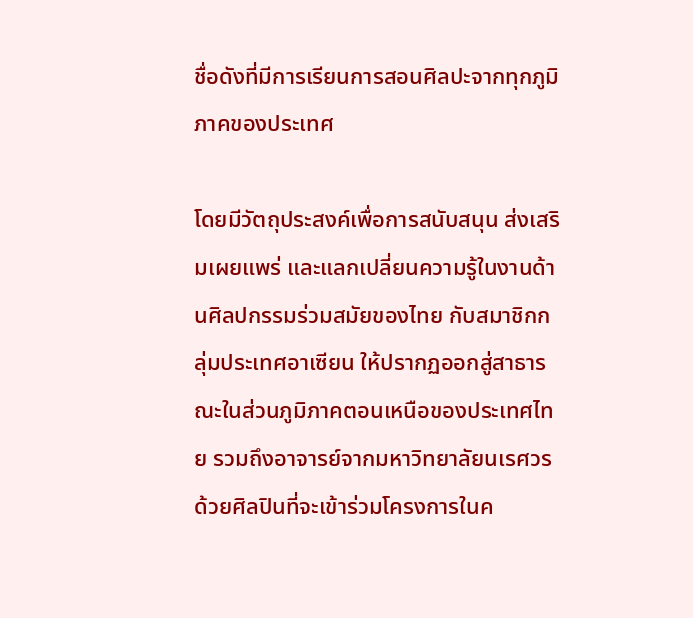ชื่อดังที่มีการเรียนการสอนศิลปะจากทุกภูมิภาคของประเทศ

โดยมีวัตถุประสงค์เพื่อการสนับสนุน ส่งเสริมเผยแพร่ และแลกเปลี่ยนความรู้ในงานด้านศิลปกรรมร่วมสมัยของไทย กับสมาชิกกลุ่มประเทศอาเซียน ให้ปรากฏออกสู่สาธารณะในส่วนภูมิภาคตอนเหนือของประเทศไทย รวมถึงอาจารย์จากมหาวิทยาลัยนเรศวรด้วยศิลปินที่จะเข้าร่วมโครงการในค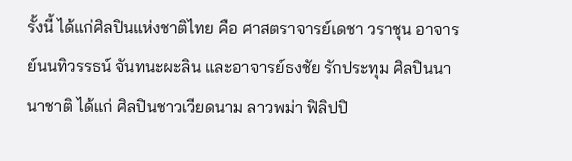รั้งนี้ ได้แก่ศิลปินแห่งชาติไทย คือ ศาสตราจารย์เดชา วราชุน อาจารย์นนทิวรรธน์ จันทนะผะลิน และอาจารย์ธงชัย รักประทุม ศิลปินนานาชาติ ได้แก่ ศิลปินชาวเวียดนาม ลาวพม่า ฟิลิปปิ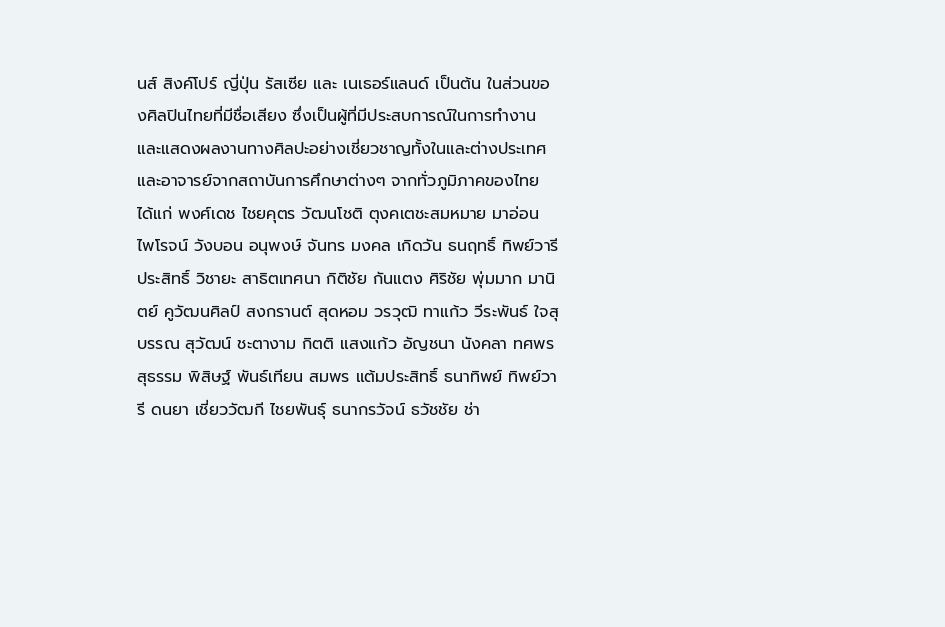นส์ สิงค์โปร์ ญี่ปุ่น รัสเซีย และ เนเธอร์แลนด์ เป็นต้น ในส่วนของศิลปินไทยที่มีชื่อเสียง ซึ่งเป็นผู้ที่มีประสบการณ์ในการทำงานและแสดงผลงานทางศิลปะอย่างเชี่ยวชาญทั้งในและต่างประเทศ และอาจารย์จากสถาบันการศึกษาต่างๆ จากทั่วภูมิภาคของไทย ได้แก่ พงศ์เดช ไชยคุตร วัฒนโชติ ตุงคเตชะสมหมาย มาอ่อน ไพโรจน์ วังบอน อนุพงษ์ จันทร มงคล เกิดวัน ธนฤทธิ์ ทิพย์วารี ประสิทธิ์ วิชายะ สาธิตเทศนา กิติชัย กันแตง ศิริชัย พุ่มมาก มานิตย์ คูวัฒนศิลป์ สงกรานต์ สุดหอม วรวุฒิ ทาแก้ว วีระพันธ์ ใจสุบรรณ สุวัฒน์ ชะตางาม กิตติ แสงแก้ว อัญชนา นังคลา ทศพร สุธรรม พิสิษฐ์ พันธ์เทียน สมพร แต้มประสิทธิ์ ธนาทิพย์ ทิพย์วารี ดนยา เชี่ยววัฒกี ไชยพันธุ์ ธนากรวัจน์ ธวัชชัย ช่า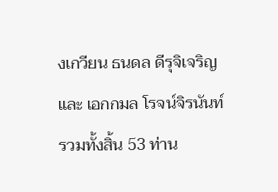งเกวียน ธนดล ดีรุจิเจริญและ เอกกมล โรจน์จิรนันท์ รวมทั้งสิ้น 53 ท่าน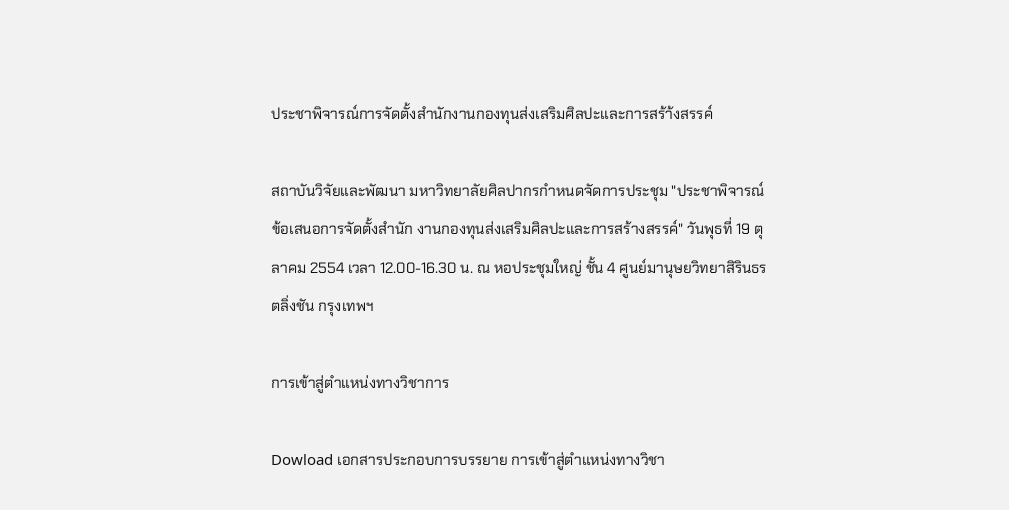ประชาพิจารณ์การจัดตั้งสำนักงานกองทุนส่งเสริมศิลปะและการสร้า้งสรรค์

สถาบันวิจัยและพัฒนา มหาวิทยาลัยศิลปากรกำหนดจัดการประชุม "ประชาพิจารณ์ข้อเสนอการจัดตั้งสำนัก งานกองทุนส่งเสริมศิลปะและการสร้างสรรค์" วันพุธที่ 19 ตุลาคม 2554 เวลา 12.00-16.30 น. ณ หอประชุมใหญ่ ชั้น 4 ศูนย์มานุษยวิทยาสิรินธร ตลิ่งชัน กรุงเทพฯ

การเข้าสู่ตำแหน่งทางวิชาการ

Dowload เอกสารประกอบการบรรยาย การเข้าสู่ตำแหน่งทางวิชา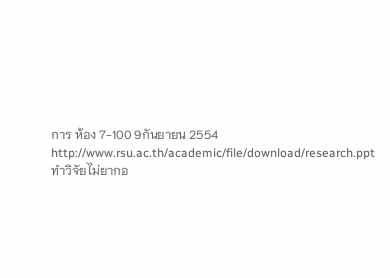การ ห้อง 7-100 9กันยายน 2554
http://www.rsu.ac.th/academic/file/download/research.ppt
ทำวิจัยไม่ยากอ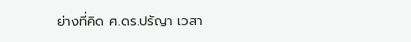ย่างที่คิด ศ.ดร.ปรัญา เวสา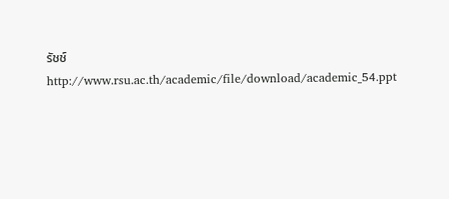รัชช์ http://www.rsu.ac.th/academic/file/download/academic_54.ppt